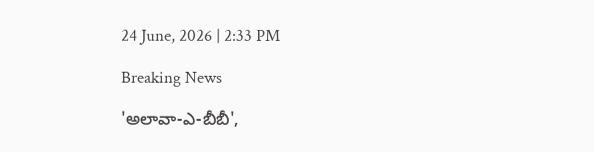24 June, 2026 | 2:33 PM

Breaking News

'అలావా-ఎ-బీబీ',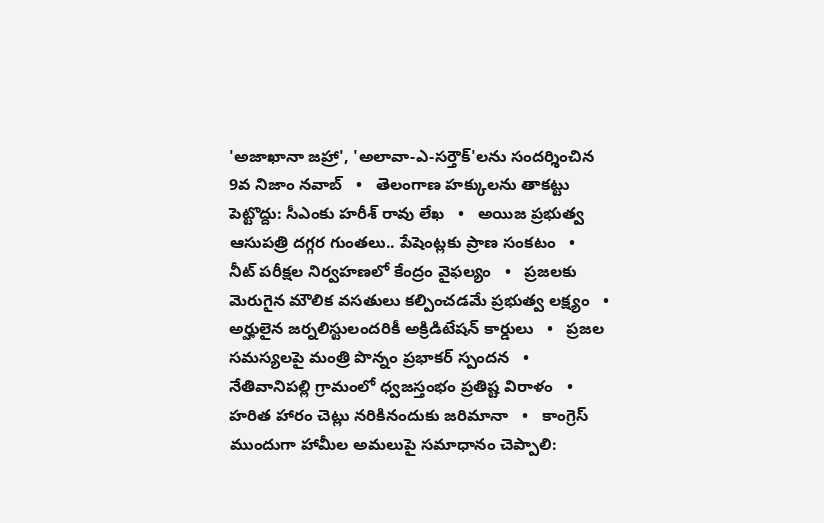'అజాఖానా జహ్రా', 'అలావా-ఎ-సర్తౌక్'లను సందర్శించిన 9వ నిజాం నవాబ్   •   తెలంగాణ హక్కులను తాకట్టు పెట్టొద్దు: సీఎంకు హరీశ్ రావు లేఖ   •   అయిజ ప్రభుత్వ ఆసుపత్రి దగ్గర గుంతలు.. పేషెంట్లకు ప్రాణ సంకటం   •   నీట్ పరీక్షల నిర్వహణలో కేంద్రం వైఫల్యం   •   ప్రజలకు మెరుగైన మౌలిక వసతులు కల్పించడమే ప్రభుత్వ లక్ష్యం   •   అర్హులైన జర్నలిస్టులందరికీ అక్రిడిటేషన్ కార్డులు   •   ప్రజల సమస్యలపై మంత్రి పొన్నం ప్రభాకర్ స్పందన   •   నేతివానిపల్లి గ్రామంలో ధ్వజస్తంభం ప్రతిష్ట విరాళం   •   హరిత హారం చెట్లు నరికినందుకు జరిమానా   •   కాంగ్రెస్ ముందుగా హామీల అమలుపై సమాధానం చెప్పాలి: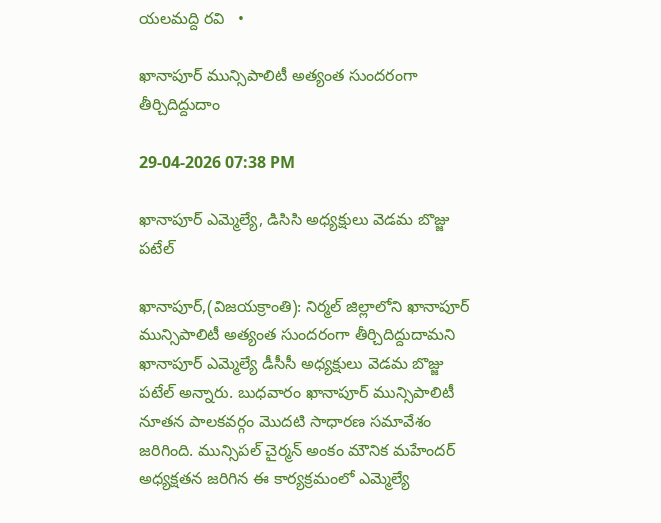యలమద్ది రవి   •

ఖానాపూర్ మున్సిపాలిటీ అత్యంత సుందరంగా తీర్చిదిద్దుదాం

29-04-2026 07:38 PM

ఖానాపూర్ ఎమ్మెల్యే, డిసిసి అధ్యక్షులు వెడమ బొజ్జు పటేల్

ఖానాపూర్,(విజయక్రాంతి): నిర్మల్ జిల్లాలోని ఖానాపూర్ మున్సిపాలిటీ అత్యంత సుందరంగా తీర్చిదిద్దుదామని ఖానాపూర్ ఎమ్మెల్యే డీసీసీ అధ్యక్షులు వెడమ బొజ్జు పటేల్ అన్నారు. బుధవారం ఖానాపూర్ మున్సిపాలిటీ నూతన పాలకవర్గం మొదటి సాధారణ సమావేశం జరిగింది. మున్సిపల్ చైర్మన్ అంకం మౌనిక మహేందర్ అధ్యక్షతన జరిగిన ఈ కార్యక్రమంలో ఎమ్మెల్యే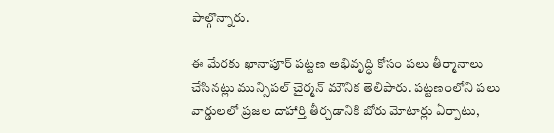పాల్గొన్నారు.

ఈ మేరకు ఖానాపూర్ పట్టణ అభివృద్ధి కోసం పలు తీర్మానాలు చేసినట్లు మున్సిపల్ చైర్మన్ మౌనిక తెలిపారు. పట్టణంలోని పలు వార్డులలో ప్రజల దాహార్తి తీర్చడానికి బోరు మోటార్లు ఏర్పాటు,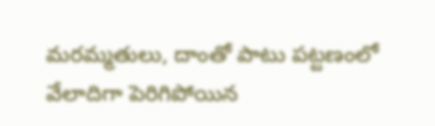మరమ్మతులు, దాంతో పాటు పట్టణంలో వేలాదిగా పెరిగిపోయిన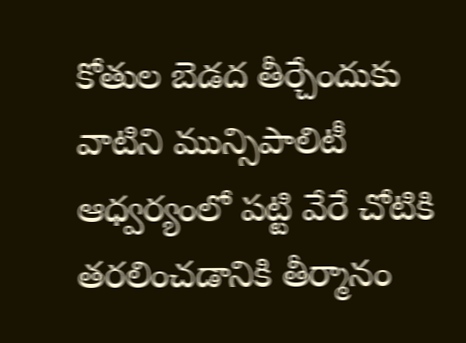కోతుల బెడద తీర్చేందుకు వాటిని మున్సిపాలిటీ ఆధ్వర్యంలో పట్టి వేరే చోటికి తరలించడానికి తీర్మానం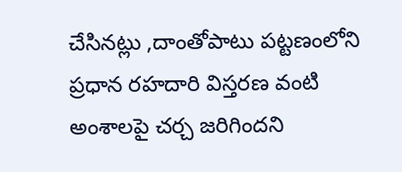చేసినట్లు ,దాంతోపాటు పట్టణంలోని ప్రధాన రహదారి విస్తరణ వంటి అంశాలపై చర్చ జరిగిందని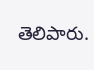తెలిపారు.